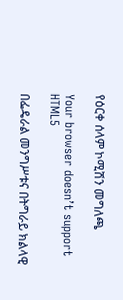የዕርቀ ሰላም ኮሚሽን መግለጫ

Your browser doesn’t support HTML5

በፌዴራል መንግሥቱና በትግራይ ክልላዊ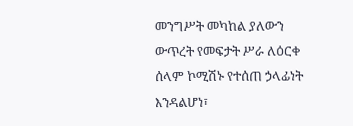መንግሥት መካከል ያለውን ውጥረት የመፍታት ሥራ ለዕርቀ ሰላም ኮሚሽኑ የተሰጠ ኃላፊነት እንዳልሆነ፣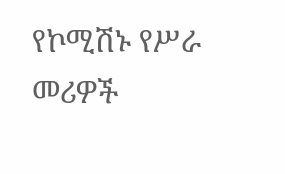የኮሚሽኑ የሥራ መሪዎች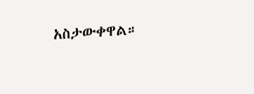አስታውቀዋል።